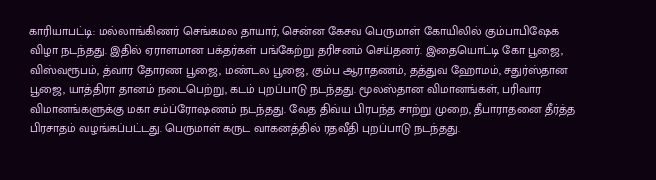காரியாபட்டி: மல்லாங்கிணர் செங்கமல தாயார், சென்ன கேசவ பெருமாள் கோயிலில் கும்பாபிஷேக விழா நடந்தது. இதில் ஏராளமான பக்தர்கள் பங்கேற்று தரிசனம் செய்தனர். இதையொட்டி கோ பூஜை, விஸ்வரூபம், த்வார தோரண பூஜை, மண்டல பூஜை, கும்ப ஆராதணம், தத்துவ ஹோமம், சதுர்ஸ்தான பூஜை, யாத்திரா தானம் நடைபெற்று, கடம் புறப்பாடு நடந்தது. மூலஸ்தான விமானங்கள், பரிவார விமானங்களுக்கு மகா சம்ப்ரோஷணம் நடந்தது. வேத திவ்ய பிரபந்த சாற்று முறை, தீபாராதனை தீர்த்த பிரசாதம் வழங்கப்பட்டது. பெருமாள் கருட வாகனத்தில் ரதவீதி புறப்பாடு நடந்தது.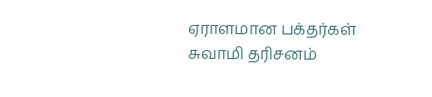ஏராளமான பக்தர்கள் சுவாமி தரிசனம்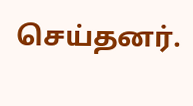செய்தனர்.